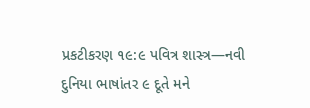પ્રકટીકરણ ૧૯:૯ પવિત્ર શાસ્ત્ર—નવી દુનિયા ભાષાંતર ૯ દૂતે મને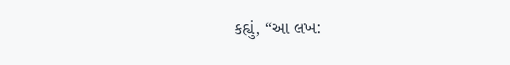કહ્યું, “આ લખ: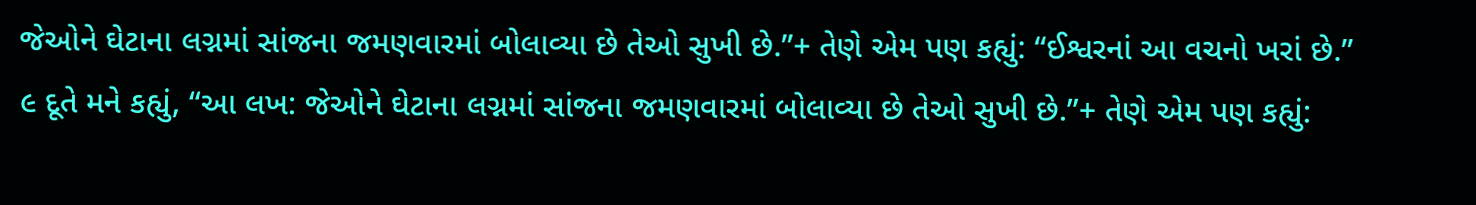જેઓને ઘેટાના લગ્નમાં સાંજના જમણવારમાં બોલાવ્યા છે તેઓ સુખી છે.”+ તેણે એમ પણ કહ્યું: “ઈશ્વરનાં આ વચનો ખરાં છે.”
૯ દૂતે મને કહ્યું, “આ લખ: જેઓને ઘેટાના લગ્નમાં સાંજના જમણવારમાં બોલાવ્યા છે તેઓ સુખી છે.”+ તેણે એમ પણ કહ્યું: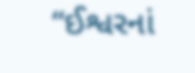“ઈશ્વરનાં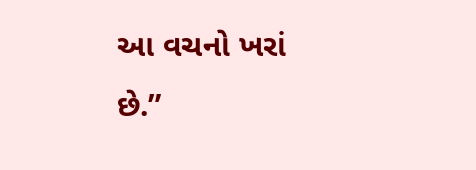આ વચનો ખરાં છે.”